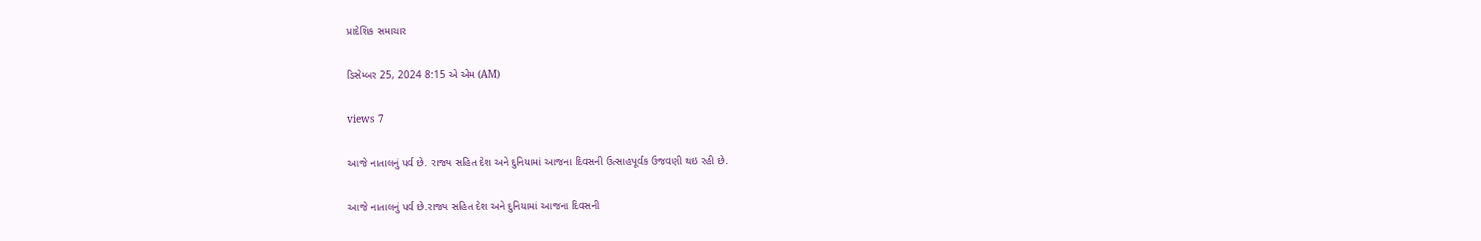પ્રાદેશિક સમાચાર

ડિસેમ્બર 25, 2024 8:15 એ એમ (AM)

views 7

આજે નાતાલનું પર્વ છે. રાજ્ય સહિત દેશ અને દુનિયામાં આજના દિવસની ઉત્સાહપૂર્વક ઉજવણી થઇ રહી છે.

આજે નાતાલનું પર્વ છે.રાજ્ય સહિત દેશ અને દુનિયામાં આજના દિવસની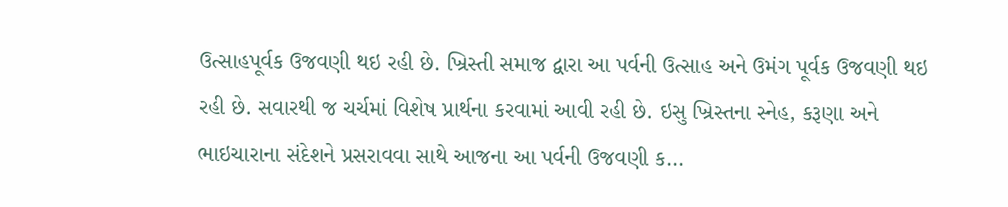ઉત્સાહપૂર્વક ઉજવણી થઇ રહી છે. ખ્રિસ્તી સમાજ દ્વારા આ પર્વની ઉત્સાહ અને ઉમંગ પૂર્વક ઉજવણી થઇ રહી છે. સવારથી જ ચર્ચમાં વિશેષ પ્રાર્થના કરવામાં આવી રહી છે. ઇસુ ખ્રિસ્તના સ્નેહ, કરૂણા અને ભાઇચારાના સંદેશને પ્રસરાવવા સાથે આજના આ પર્વની ઉજવણી ક...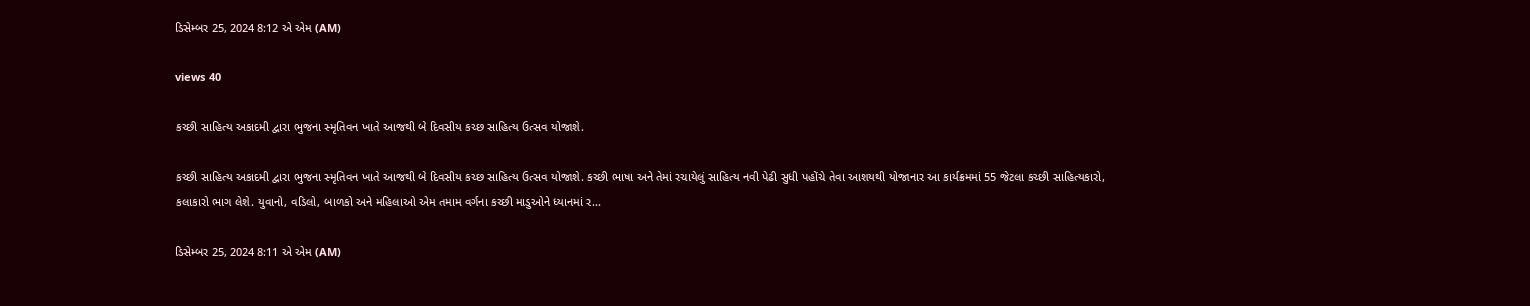ડિસેમ્બર 25, 2024 8:12 એ એમ (AM)

views 40

કચ્છી સાહિત્ય અકાદમી દ્વારા ભુજના સ્મૃતિવન ખાતે આજથી બે દિવસીય કચ્છ સાહિત્ય ઉત્સવ યોજાશે.

કચ્છી સાહિત્ય અકાદમી દ્વારા ભુજના સ્મૃતિવન ખાતે આજથી બે દિવસીય કચ્છ સાહિત્ય ઉત્સવ યોજાશે. કચ્છી ભાષા અને તેમાં રચાયેલું સાહિત્ય નવી પેઢી સુધી પહોંચે તેવા આશયથી યોજાનાર આ કાર્યક્રમમાં 55 જેટલા કચ્છી સાહિત્યકારો, કલાકારો ભાગ લેશે. યુવાનો, વડિલો, બાળકો અને મહિલાઓ એમ તમામ વર્ગના કચ્છી માડુઓને ધ્યાનમાં ર...

ડિસેમ્બર 25, 2024 8:11 એ એમ (AM)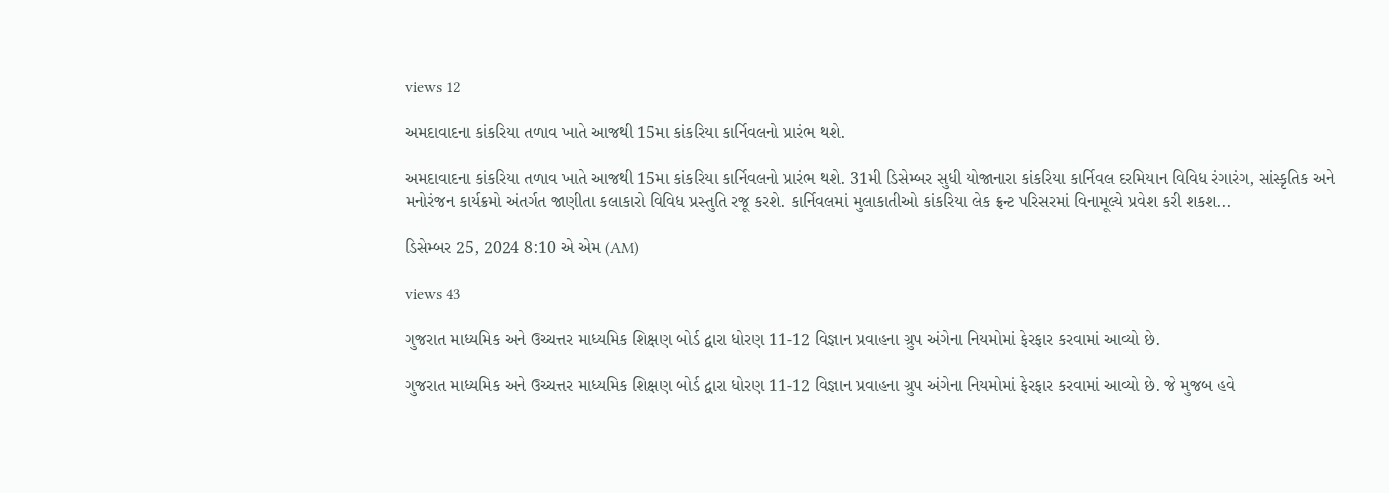views 12

અમદાવાદના કાંકરિયા તળાવ ખાતે આજથી 15મા કાંકરિયા કાર્નિવલનો પ્રારંભ થશે.

અમદાવાદના કાંકરિયા તળાવ ખાતે આજથી 15મા કાંકરિયા કાર્નિવલનો પ્રારંભ થશે. 31મી ડિસેમ્બર સુધી યોજાનારા કાંકરિયા કાર્નિવલ દરમિયાન વિવિધ રંગારંગ, સાંસ્કૃતિક અને મનોરંજન કાર્યક્રમો અંતર્ગત જાણીતા કલાકારો વિવિધ પ્રસ્તુતિ રજૂ કરશે. કાર્નિવલમાં મુલાકાતીઓ કાંકરિયા લેક ફ્રન્ટ પરિસરમાં વિનામૂલ્યે પ્રવેશ કરી શકશ...

ડિસેમ્બર 25, 2024 8:10 એ એમ (AM)

views 43

ગુજરાત માધ્યમિક અને ઉચ્ચત્તર માધ્યમિક શિક્ષણ બોર્ડ દ્વારા ધોરણ 11-12 વિજ્ઞાન પ્રવાહના ગ્રુપ અંગેના નિયમોમાં ફેરફાર કરવામાં આવ્યો છે.

ગુજરાત માધ્યમિક અને ઉચ્ચત્તર માધ્યમિક શિક્ષણ બોર્ડ દ્વારા ધોરણ 11-12 વિજ્ઞાન પ્રવાહના ગ્રુપ અંગેના નિયમોમાં ફેરફાર કરવામાં આવ્યો છે. જે મુજબ હવે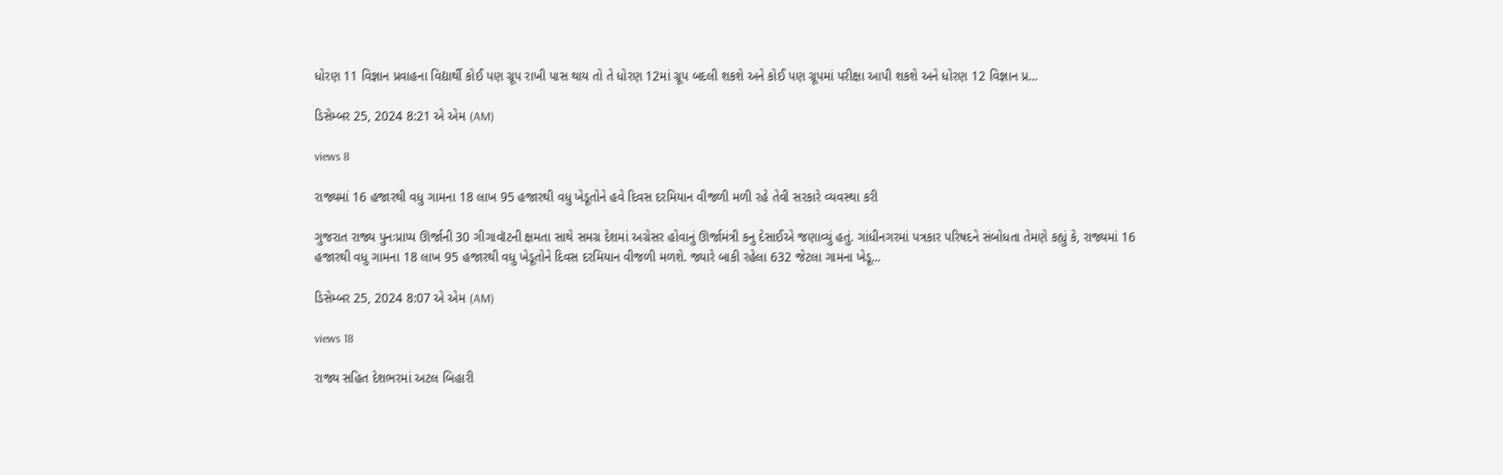ધોરણ 11 વિજ્ઞાન પ્રવાહના વિદ્યાર્થી કોઈ પણ ગ્રૂપ રાખી પાસ થાય તો તે ધોરણ 12માં ગ્રૂપ બદલી શકશે અને કોઈ પણ ગ્રૂપમાં પરીક્ષા આપી શકશે અને ધોરણ 12 વિજ્ઞાન પ્ર...

ડિસેમ્બર 25, 2024 8:21 એ એમ (AM)

views 8

રાજ્યમાં 16 હજારથી વધુ ગામના 18 લાખ 95 હજારથી વધુ ખેડૂતોને હવે દિવસ દરમિયાન વીજળી મળી રહે તેવી સરકારે વ્યવસ્થા કરી

ગુજરાત રાજ્ય પુનઃપ્રાપ્ય ઊર્જાની 30 ગીગાવૉટની ક્ષમતા સાથે સમગ્ર દેશમાં અગ્રેસર હોવાનું ઊર્જામંત્રી કનુ દેસાઈએ જણાવ્યું હતું. ગાંધીનગરમાં પત્રકાર પરિષદને સંબોધતા તેમણે કહ્યું કે, રાજ્યમાં 16 હજારથી વધુ ગામના 18 લાખ 95 હજારથી વધુ ખેડૂતોને દિવસ દરમિયાન વીજળી મળશે. જ્યારે બાકી રહેલા 632 જેટલા ગામના ખેડૂ...

ડિસેમ્બર 25, 2024 8:07 એ એમ (AM)

views 18

રાજ્ય સહિત દેશભરમાં અટલ બિહારી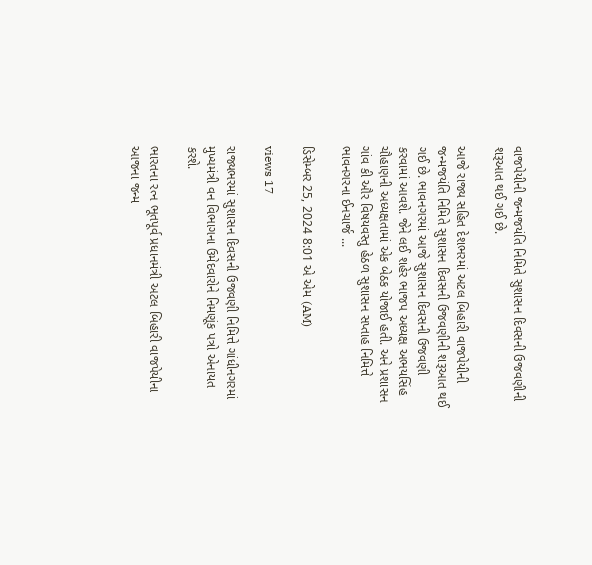વાજપેયીની જન્મજયંતિ નિમિતે સુશાસન દિવસની ઉજવણીની શરૂઆત થઈ ગઈ છે.

આજે રાજ્ય સહિત દેશભરમાં અટલ બિહારી વાજપેયીની જન્મજયંતિ નિમિતે સુશાસન દિવસની ઉજવણીની શરૂઆત થઈ ગઈ છે. ભાવનગરમાં આજે સુશાસન દિવસની ઉજવણી કરવામાં આવશે. જેને લઈ શહેર ભાજપ અધ્યક્ષ અભયસિંહ ચૌહાણની અધ્યક્ષતામાં એક બેઠક યોજાઈ હતી. અને પ્રશાસન ગાંવ કી ઔર વિષયવસ્તુ હેઠળ સુશાસન સપ્તાહ નિમિત્તે ભાવનગરના ઈનચાર્જ ...

ડિસેમ્બર 25, 2024 8:01 એ એમ (AM)

views 17

રાજ્યભરમાં સુશાસન દિવસની ઉજવણી નિમિત્તે ગાંધીનગરમાં મુખ્યમંત્રી વન વિભાગના ઉમેદવારોને નિમણૂંક પત્રો એનાયત કરશે.

ભારતના રત્ન ભૂતપૂર્વ પ્રધાનમંત્રી અટલ બિહારી વાજપેયીના આજના જન્મ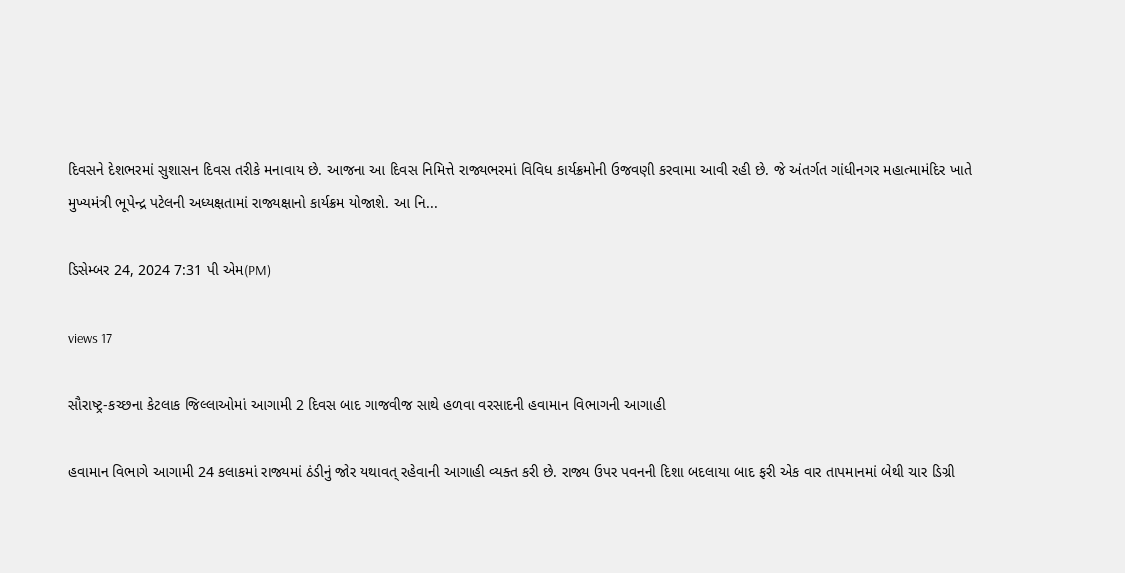દિવસને દેશભરમાં સુશાસન દિવસ તરીકે મનાવાય છે. આજના આ દિવસ નિમિત્તે રાજ્યભરમાં વિવિધ કાર્યક્રમોની ઉજવણી કરવામા આવી રહી છે. જે અંતર્ગત ગાંધીનગર મહાત્મામંદિર ખાતે મુખ્યમંત્રી ભૂપેન્દ્ર પટેલની અધ્યક્ષતામાં રાજ્યક્ષાનો કાર્યક્રમ યોજાશે. આ નિ...

ડિસેમ્બર 24, 2024 7:31 પી એમ(PM)

views 17

સૌરાષ્ટ્ર-કચ્છના કેટલાક જિલ્લાઓમાં આગામી 2 દિવસ બાદ ગાજવીજ સાથે હળવા વરસાદની હવામાન વિભાગની આગાહી

હવામાન વિભાગે આગામી 24 કલાકમાં રાજ્યમાં ઠંડીનું જોર યથાવત્ રહેવાની આગાહી વ્યક્ત કરી છે. રાજ્ય ઉપર પવનની દિશા બદલાયા બાદ ફરી એક વાર તાપમાનમાં બેથી ચાર ડિગ્રી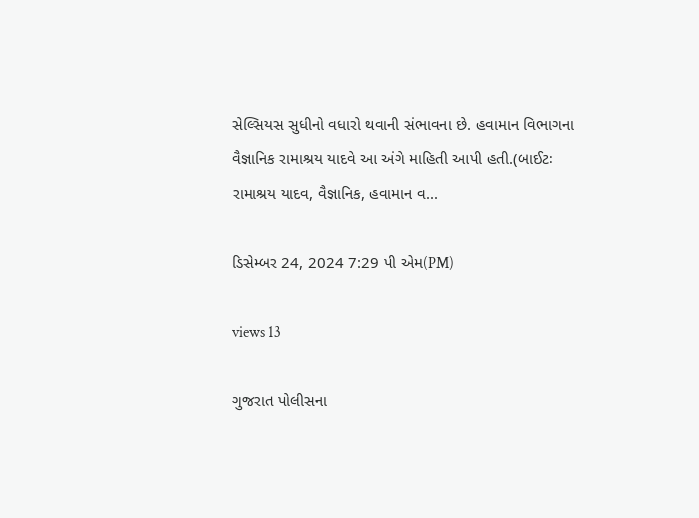સેલ્સિયસ સુધીનો વધારો થવાની સંભાવના છે. હવામાન વિભાગના વૈજ્ઞાનિક રામાશ્રય યાદવે આ અંગે માહિતી આપી હતી.(બાઈટઃ રામાશ્રય યાદવ, વૈજ્ઞાનિક, હવામાન વ...

ડિસેમ્બર 24, 2024 7:29 પી એમ(PM)

views 13

ગુજરાત પોલીસના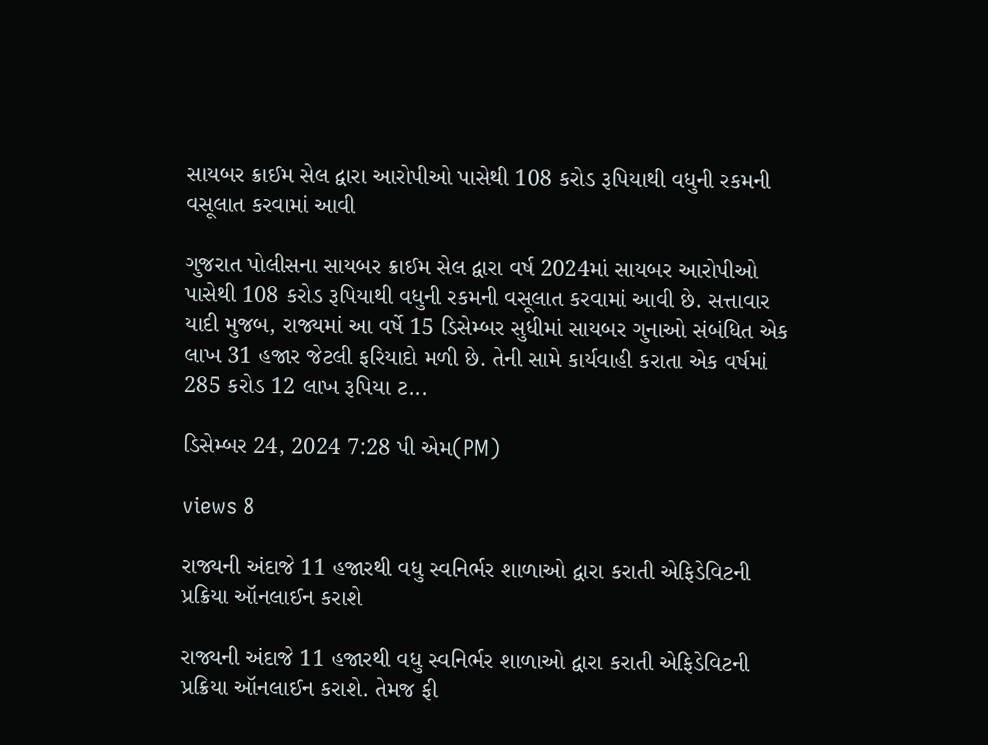સાયબર ક્રાઈમ સેલ દ્વારા આરોપીઓ પાસેથી 108 કરોડ રૂપિયાથી વધુની રકમની વસૂલાત કરવામાં આવી

ગુજરાત પોલીસના સાયબર ક્રાઈમ સેલ દ્વારા વર્ષ 2024માં સાયબર આરોપીઓ પાસેથી 108 કરોડ રૂપિયાથી વધુની રકમની વસૂલાત કરવામાં આવી છે. સત્તાવાર યાદી મુજબ, રાજ્યમાં આ વર્ષે 15 ડિસેમ્બર સુધીમાં સાયબર ગુનાઓ સંબંધિત એક લાખ 31 હજાર જેટલી ફરિયાદો મળી છે. તેની સામે કાર્યવાહી કરાતા એક વર્ષમાં 285 કરોડ 12 લાખ રૂપિયા ટ...

ડિસેમ્બર 24, 2024 7:28 પી એમ(PM)

views 8

રાજ્યની અંદાજે 11 હજારથી વધુ સ્વનિર્ભર શાળાઓ દ્વારા કરાતી એફિડેવિટની પ્રક્રિયા ઑનલાઈન કરાશે

રાજ્યની અંદાજે 11 હજારથી વધુ સ્વનિર્ભર શાળાઓ દ્વારા કરાતી એફિડેવિટની પ્રક્રિયા ઑનલાઈન કરાશે. તેમજ ફી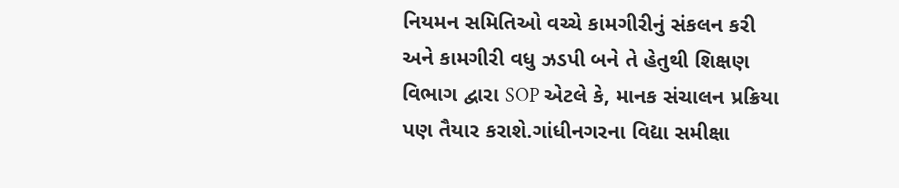નિયમન સમિતિઓ વચ્ચે કામગીરીનું સંકલન કરી અને કામગીરી વધુ ઝડપી બને તે હેતુથી શિક્ષણ વિભાગ દ્વારા SOP એટલે કે, માનક સંચાલન પ્રક્રિયા પણ તૈયાર કરાશે.ગાંધીનગરના વિદ્યા સમીક્ષા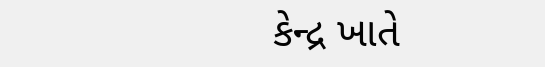કેન્દ્ર ખાતે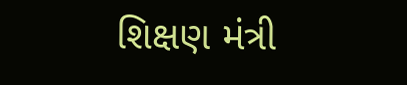શિક્ષણ મંત્રી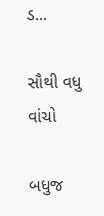ડ...

સૌથી વધુ વાંચો

બધુજ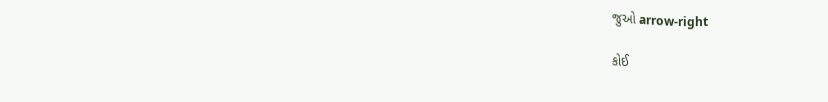જુઓ arrow-right

કોઈ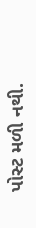પોસ્ટ મળી નથી.